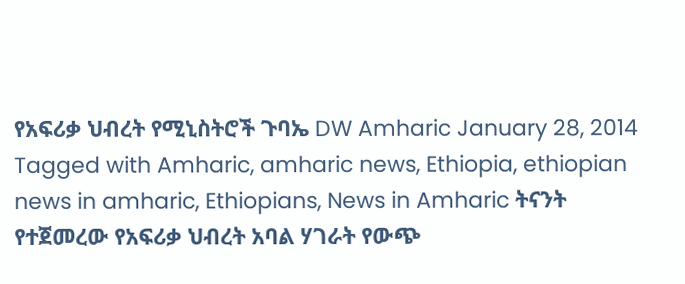የአፍሪቃ ህብረት የሚኒስትሮች ጉባኤ DW Amharic January 28, 2014 Tagged with Amharic, amharic news, Ethiopia, ethiopian news in amharic, Ethiopians, News in Amharic ትናንት የተጀመረው የአፍሪቃ ህብረት አባል ሃገራት የውጭ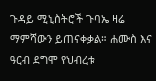ጉዳይ ሚኒስትሮች ጉባኤ ዛሬ ማምሻውን ይጠናቀቃል። ሐሙስ እና ዓርብ ደግሞ የህብረቱ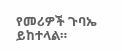የመሪዎች ጉባኤ ይከተላል።